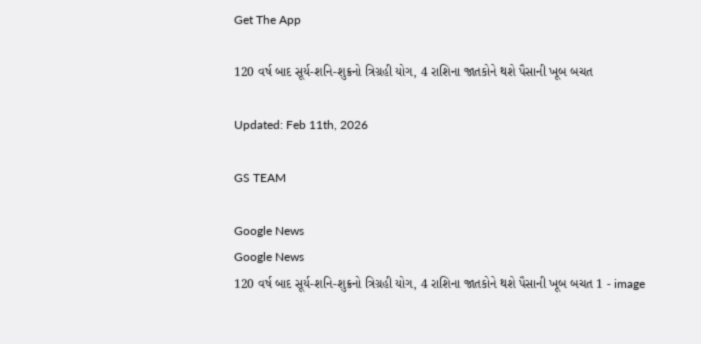Get The App

120 વર્ષ બાદ સૂર્ય-શનિ-શુક્રનો ત્રિગ્રહી યોગ, 4 રાશિના જાતકોને થશે પૈસાની ખૂબ બચત

Updated: Feb 11th, 2026

GS TEAM

Google News
Google News
120 વર્ષ બાદ સૂર્ય-શનિ-શુક્રનો ત્રિગ્રહી યોગ, 4 રાશિના જાતકોને થશે પૈસાની ખૂબ બચત 1 - image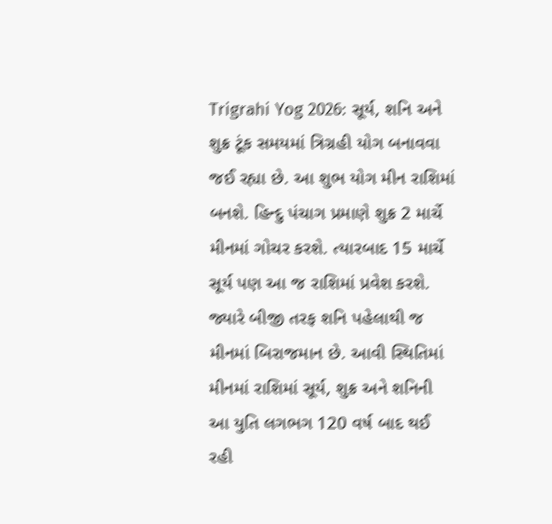Trigrahi Yog 2026: સૂર્ય, શનિ અને શુક્ર ટૂંક સમયમાં ત્રિગ્રહી યોગ બનાવવા જઈ રહ્યા છે. આ શુભ યોગ મીન રાશિમાં બનશે. હિન્દુ પંચાગ પ્રમાણે શુક્ર 2 માર્ચે મીનમાં ગોચર કરશે. ત્યારબાદ 15 માર્ચે સૂર્ય પણ આ જ રાશિમાં પ્રવેશ કરશે. જ્યારે બીજી તરફ શનિ પહેલાથી જ મીનમાં બિરાજમાન છે. આવી સ્થિતિમાં મીનમાં રાશિમાં સૂર્ય, શુક્ર અને શનિની આ યુતિ લગભગ 120 વર્ષ બાદ થઈ રહી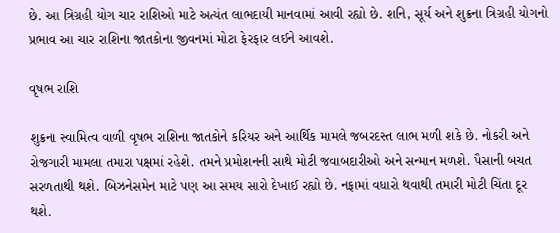છે. આ ત્રિગ્રહી યોગ ચાર રાશિઓ માટે અત્યંત લાભદાયી માનવામાં આવી રહ્યો છે. શનિ, સૂર્ય અને શુક્રના ત્રિગ્રહી યોગનો પ્રભાવ આ ચાર રાશિના જાતકોના જીવનમાં મોટા ફેરફાર લઈને આવશે.

વૃષભ રાશિ

શુક્રના સ્વામિત્વ વાળી વૃષભ રાશિના જાતકોને કરિયર અને આર્થિક મામલે જબરદસ્ત લાભ મળી શકે છે. નોકરી અને રોજગારી મામલા તમારા પક્ષમાં રહેશે. તમને પ્રમોશનની સાથે મોટી જવાબદારીઓ અને સન્માન મળશે. પૈસાની બચત સરળતાથી થશે. બિઝનેસમેન માટે પણ આ સમય સારો દેખાઈ રહ્યો છે. નફામાં વધારો થવાથી તમારી મોટી ચિંતા દૂર થશે.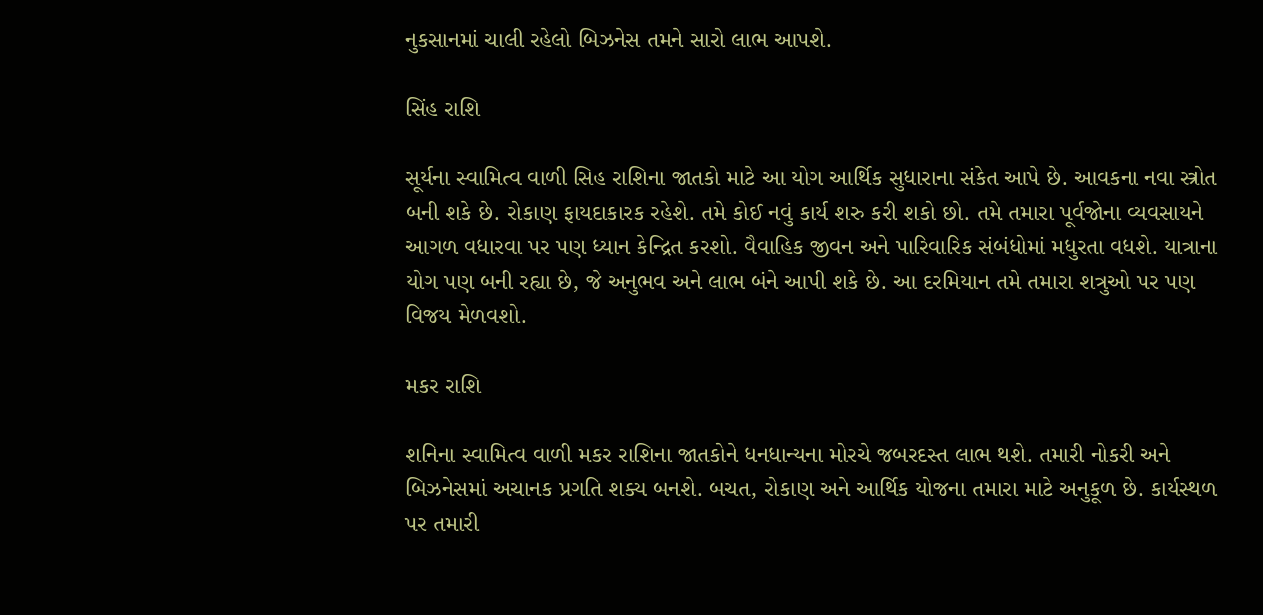નુકસાનમાં ચાલી રહેલો બિઝનેસ તમને સારો લાભ આપશે.

સિંહ રાશિ

સૂર્યના સ્વામિત્વ વાળી સિહ રાશિના જાતકો માટે આ યોગ આર્થિક સુધારાના સંકેત આપે છે. આવકના નવા સ્ત્રોત બની શકે છે. રોકાણ ફાયદાકારક રહેશે. તમે કોઈ નવું કાર્ય શરુ કરી શકો છો. તમે તમારા પૂર્વજોના વ્યવસાયને આગળ વધારવા પર પણ ધ્યાન કેન્દ્રિત કરશો. વૈવાહિક જીવન અને પારિવારિક સંબંધોમાં મધુરતા વધશે. યાત્રાના યોગ પણ બની રહ્યા છે, જે અનુભવ અને લાભ બંને આપી શકે છે. આ દરમિયાન તમે તમારા શત્રુઓ પર પણ વિજય મેળવશો.

મકર રાશિ

શનિના સ્વામિત્વ વાળી મકર રાશિના જાતકોને ધનધાન્યના મોરચે જબરદસ્ત લાભ થશે. તમારી નોકરી અને બિઝનેસમાં અચાનક પ્રગતિ શક્ય બનશે. બચત, રોકાણ અને આર્થિક યોજના તમારા માટે અનુકૂળ છે. કાર્યસ્થળ પર તમારી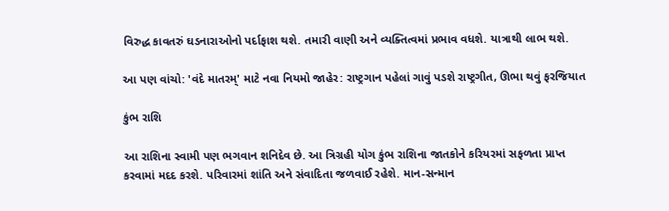વિરુદ્ધ કાવતરું ઘડનારાઓનો પર્દાફાશ થશે. તમારી વાણી અને વ્યક્તિત્વમાં પ્રભાવ વધશે. યાત્રાથી લાભ થશે.

આ પણ વાંચો: 'વંદે માતરમ્' માટે નવા નિયમો જાહેર: રાષ્ટ્રગાન પહેલાં ગાવું પડશે રાષ્ટ્રગીત, ઊભા થવું ફરજિયાત

કુંભ રાશિ

આ રાશિના સ્વામી પણ ભગવાન શનિદેવ છે. આ ત્રિગ્રહી યોગ કુંભ રાશિના જાતકોને કરિયરમાં સફળતા પ્રાપ્ત કરવામાં મદદ કરશે. પરિવારમાં શાંતિ અને સંવાદિતા જળવાઈ રહેશે. માન-સન્માન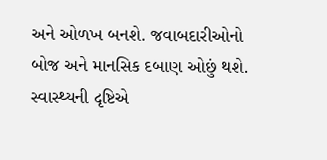અને ઓળખ બનશે. જવાબદારીઓનો બોજ અને માનસિક દબાણ ઓછું થશે. સ્વાસ્થ્યની દૃષ્ટિએ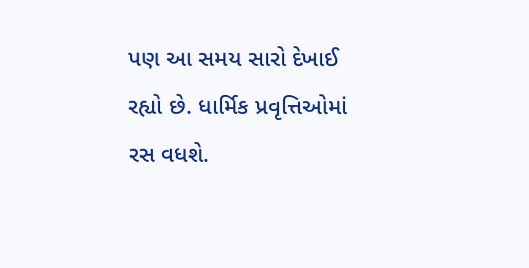પણ આ સમય સારો દેખાઈ રહ્યો છે. ધાર્મિક પ્રવૃત્તિઓમાં રસ વધશે.